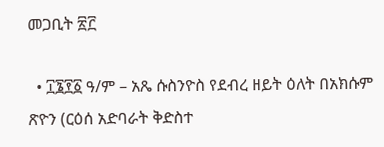መጋቢት ፳፫

  • ፲፮፻፩ ዓ/ም – አጼ ሱስንዮስ የደብረ ዘይት ዕለት በአክሱም ጽዮን (ርዕሰ አድባራት ቅድስተ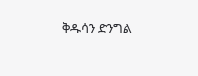ቅዱሳን ድንግል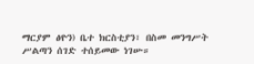ማርያም ፅዮን) ቤተ ክርስቲያን፣ በስመ መንግሥት ሥልጣን ሰገድ ተሰይመው ነገሡ።